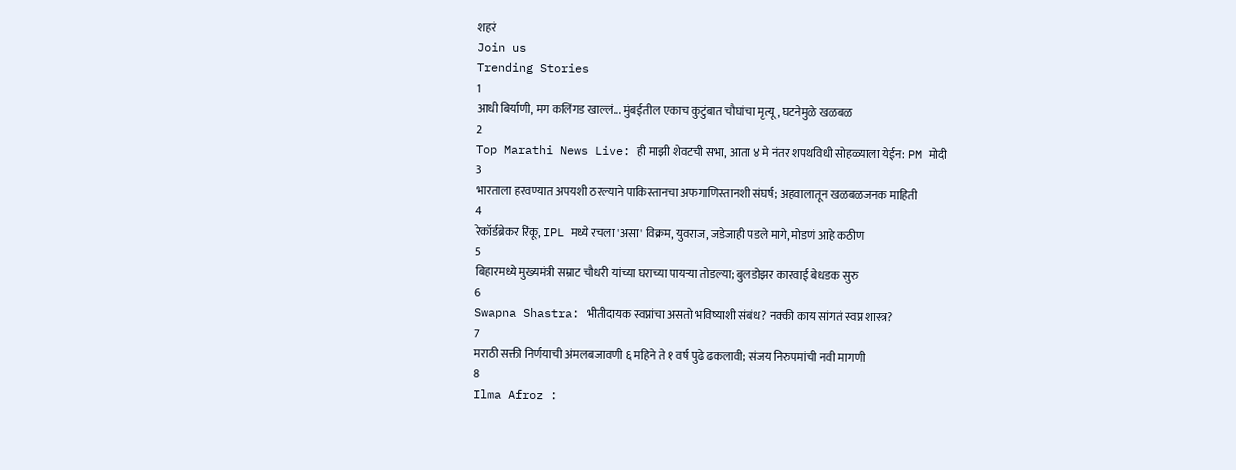शहरं
Join us
Trending Stories
1
आधी बिर्याणी, मग कलिंगड खाल्लं... मुंबईतील एकाच कुटुंबात चौघांचा मृत्यू, घटनेमुळे खळबळ
2
Top Marathi News Live: ही माझी शेवटची सभा, आता ४ मे नंतर शपथविधी सोहळ्याला येईन: PM मोदी
3
भारताला हरवण्यात अपयशी ठरल्याने पाकिस्तानचा अफगाणिस्तानशी संघर्ष; अहवालातून खळबळजनक माहिती
4
रेकॉर्डब्रेकर रिंकू, IPL मध्ये रचला 'असा' विक्रम, युवराज, जडेजाही पडले मागे, मोडणं आहे कठीण
5
बिहारमध्ये मुख्यमंत्री सम्राट चौधरी यांच्या घराच्या पायऱ्या तोडल्या; बुलडोझर कारवाई बेधडक सुरु
6
Swapna Shastra: भीतीदायक स्वप्नांचा असतो भविष्याशी संबंध? नक्की काय सांगतं स्वप्न शास्त्र?
7
मराठी सक्ती निर्णयाची अंमलबजावणी ६ महिने ते १ वर्ष पुढे ढकलावी; संजय निरुपमांची नवी मागणी
8
Ilma Afroz :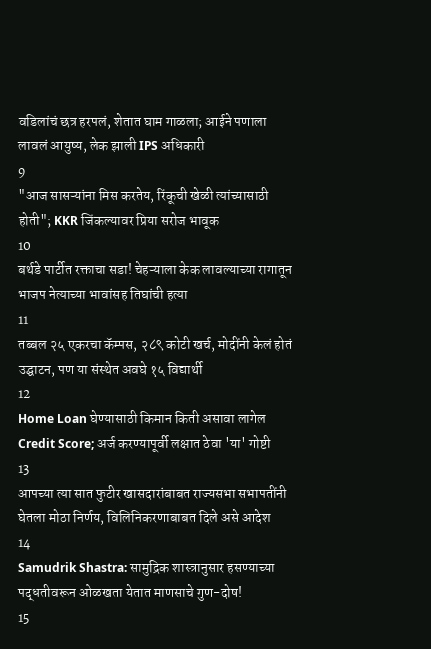वडिलांचं छत्र हरपलं, शेतात घाम गाळला; आईने पणाला लावलं आयुष्य, लेक झाली IPS अधिकारी
9
"आज सासऱ्यांना मिस करतेय, रिंकूची खेळी त्यांच्यासाठी होती"; KKR जिंकल्यावर प्रिया सरोज भावूक
10
बर्थडे पार्टीत रक्ताचा सडा! चेहऱ्याला केक लावल्याच्या रागातून भाजप नेत्याच्या भावांसह तिघांची हत्या
11
तब्बल २५ एकरचा कॅम्पस, २८९ कोटी खर्च, मोदींनी केलं होतं उद्घाटन, पण या संस्थेत अवघे १५ विद्यार्थी
12
Home Loan घेण्यासाठी किमान किती असावा लागेल Credit Score; अर्ज करण्यापूर्वी लक्षात ठेवा 'या' गोष्टी
13
आपच्या त्या सात फुटीर खासदारांबाबत राज्यसभा सभापतींनी घेतला मोठा निर्णय, विलिनिकरणाबाबत दिले असे आदेश
14
Samudrik Shastra: सामुद्रिक शास्त्रानुसार हसण्याच्या पद्धतीवरून ओळखता येतात माणसाचे गुण-दोष!
15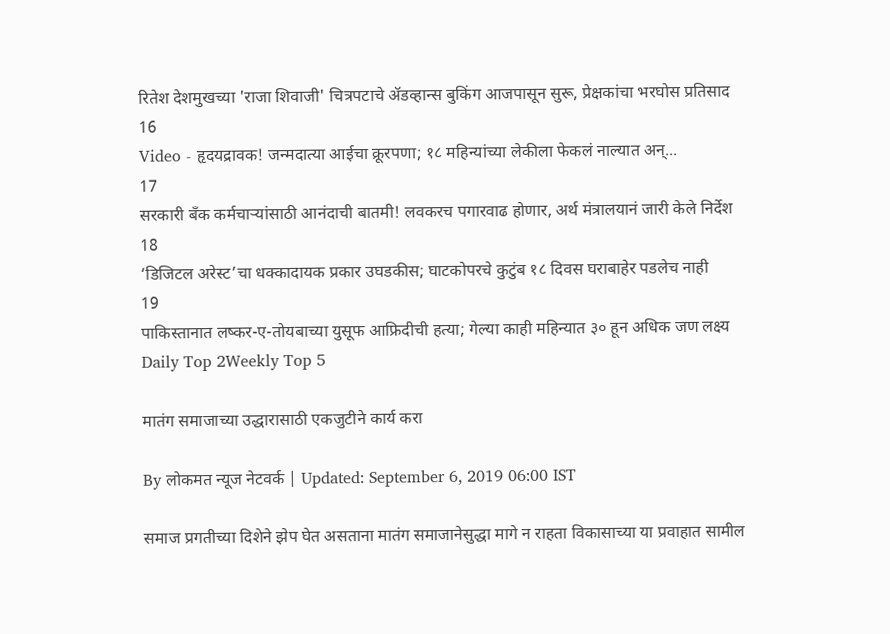रितेश देशमुखच्या 'राजा शिवाजी' चित्रपटाचे ॲडव्हान्स बुकिंग आजपासून सुरू, प्रेक्षकांचा भरघोस प्रतिसाद
16
Video - हृदयद्रावक! जन्मदात्या आईचा क्रूरपणा; १८ महिन्यांच्या लेकीला फेकलं नाल्यात अन्...
17
सरकारी बँक कर्मचाऱ्यांसाठी आनंदाची बातमी! लवकरच पगारवाढ होणार, अर्थ मंत्रालयानं जारी केले निर्देश
18
‘डिजिटल अरेस्ट’चा धक्कादायक प्रकार उघडकीस; घाटकोपरचे कुटुंब १८ दिवस घराबाहेर पडलेच नाही
19
पाकिस्तानात लष्कर-ए-तोयबाच्या युसूफ आफ्रिदीची हत्या; गेल्या काही महिन्यात ३० हून अधिक जण लक्ष्य
Daily Top 2Weekly Top 5

मातंग समाजाच्या उद्धारासाठी एकजुटीने कार्य करा

By लोकमत न्यूज नेटवर्क | Updated: September 6, 2019 06:00 IST

समाज प्रगतीच्या दिशेने झेप घेत असताना मातंग समाजानेसुद्धा मागे न राहता विकासाच्या या प्रवाहात सामील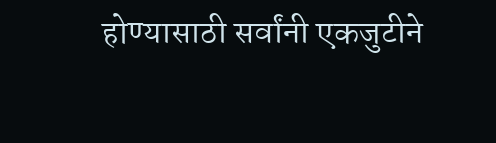होण्यासाठी सर्वांनी एकजुटीने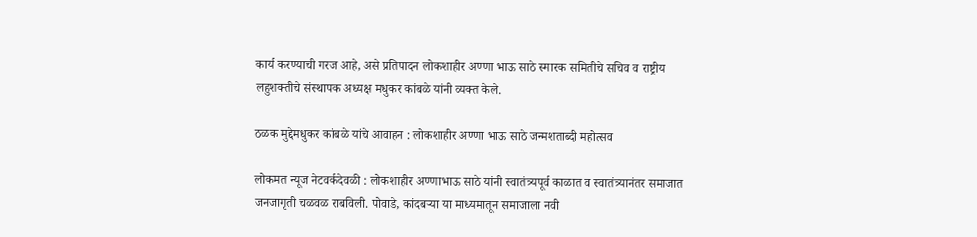कार्य करण्याची गरज आहे, असे प्रतिपादन लोकशाहीर अण्णा भाऊ साठे स्मारक समितीचे सचिव व राष्ट्रीय लहुशक्तीचे संस्थापक अध्यक्ष मधुकर कांबळे यांनी व्यक्त केले.

ठळक मुद्देमधुकर कांबळे यांचे आवाहन : लोकशाहीर अण्णा भाऊ साठे जन्मशताब्दी महोत्सव

लोकमत न्यूज नेटवर्कदेवळी : लोकशाहीर अण्णाभाऊ साठे यांनी स्वातंत्र्यपूर्व काळात व स्वातंत्र्यानंतर समाजात जनजागृती चळवळ राबविली. पोवाडे, कांदबऱ्या या माध्यमातून समाजाला नवी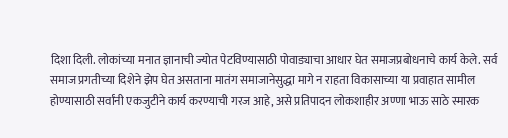दिशा दिली. लोकांच्या मनात ज्ञानाची ज्योत पेटविण्यासाठी पोवाड्याचा आधार घेत समाजप्रबोधनाचे कार्य केले. सर्व समाज प्रगतीच्या दिशेने झेप घेत असताना मातंग समाजानेसुद्धा मागे न राहता विकासाच्या या प्रवाहात सामील होण्यासाठी सर्वांनी एकजुटीने कार्य करण्याची गरज आहे, असे प्रतिपादन लोकशाहीर अण्णा भाऊ साठे स्मारक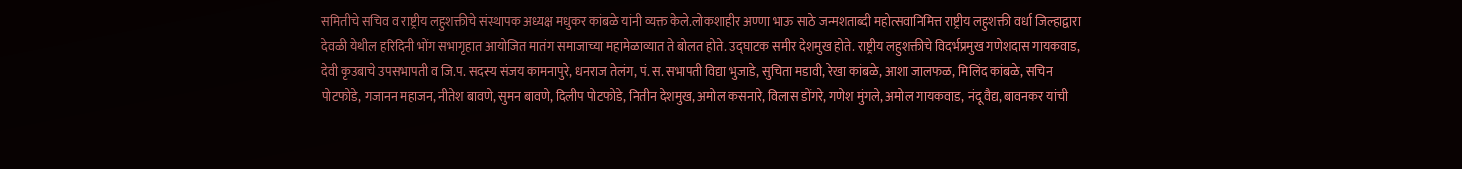समितीचे सचिव व राष्ट्रीय लहुशक्तीचे संस्थापक अध्यक्ष मधुकर कांबळे यांनी व्यक्त केले.लोकशाहीर अण्णा भाऊ साठे जन्मशताब्दी महोत्सवानिमित्त राष्ट्रीय लहुशक्ती वर्धा जिल्हाद्वारा देवळी येथील हरिदिनी भोंग सभागृहात आयोजित मातंग समाजाच्या महामेळाव्यात ते बोलत होते. उद्घाटक समीर देशमुख होते. राष्ट्रीय लहुशक्तीचे विदर्भप्रमुख गणेशदास गायकवाड, देवी कृउबाचे उपसभापती व जि.प. सदस्य संजय कामनापुरे, धनराज तेलंग, पं. स. सभापती विद्या भुजाडे, सुचिता मडावी, रेखा कांबळे, आशा जालफळ, मिलिंद कांबळे, सचिन पोटफोडे, गजानन महाजन, नीतेश बावणे, सुमन बावणे, दिलीप पोटफोडे, नितीन देशमुख, अमोल कसनारे, विलास डोंगरे, गणेश मुंगले, अमोल गायकवाड, नंदू वैद्य, बावनकर यांची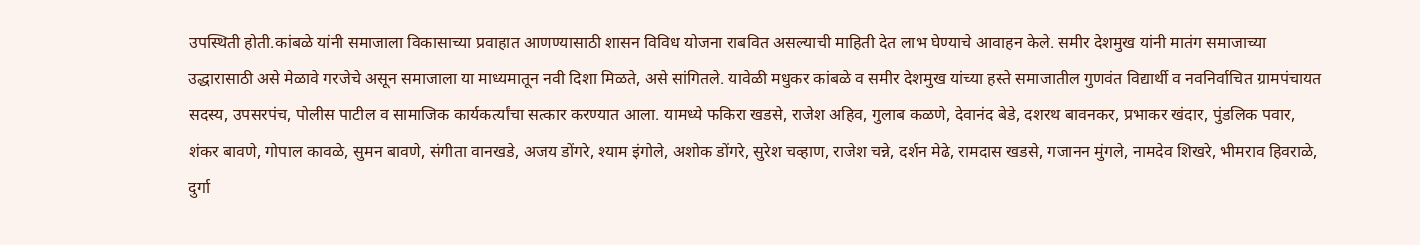उपस्थिती होती.कांबळे यांनी समाजाला विकासाच्या प्रवाहात आणण्यासाठी शासन विविध योजना राबवित असल्याची माहिती देत लाभ घेण्याचे आवाहन केले. समीर देशमुख यांनी मातंग समाजाच्या उद्धारासाठी असे मेळावे गरजेचे असून समाजाला या माध्यमातून नवी दिशा मिळते, असे सांगितले. यावेळी मधुकर कांबळे व समीर देशमुख यांच्या हस्ते समाजातील गुणवंत विद्यार्थी व नवनिर्वाचित ग्रामपंचायत सदस्य, उपसरपंच, पोलीस पाटील व सामाजिक कार्यकर्त्यांचा सत्कार करण्यात आला. यामध्ये फकिरा खडसे, राजेश अहिव, गुलाब कळणे, देवानंद बेडे, दशरथ बावनकर, प्रभाकर खंदार, पुंडलिक पवार, शंकर बावणे, गोपाल कावळे, सुमन बावणे, संगीता वानखडे, अजय डोंगरे, श्याम इंगोले, अशोक डोंगरे, सुरेश चव्हाण, राजेश चन्ने, दर्शन मेढे, रामदास खडसे, गजानन मुंगले, नामदेव शिखरे, भीमराव हिवराळे, दुर्गा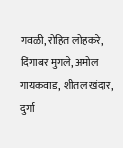गवळी, रोहित लोहकरे, दिंगाबर मुगले, अमोल गायकवाड, शीतल खंदार, दुर्गा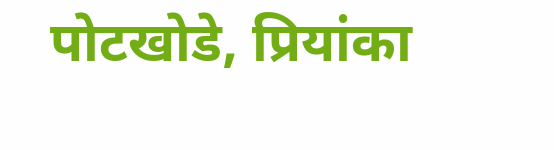पोटखोडे, प्रियांका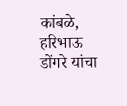कांबळे, हरिभाऊ डोंगरे यांचा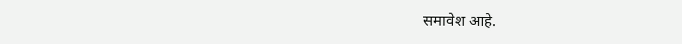समावेश आहे.